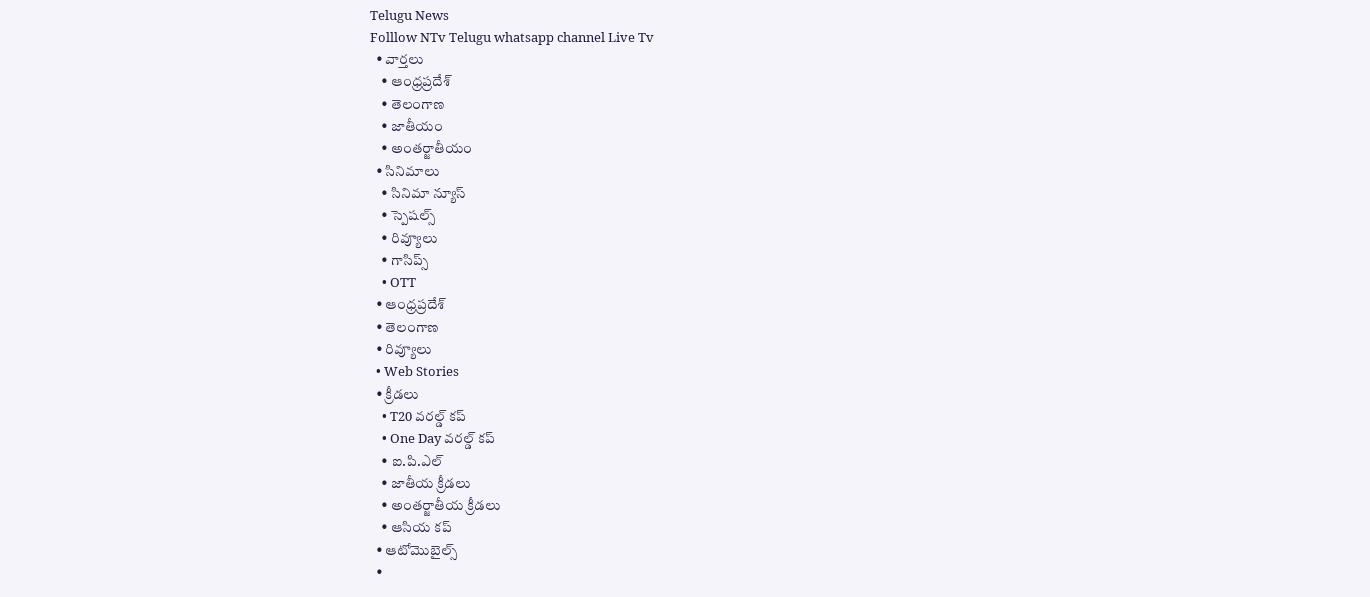Telugu News
Folllow NTv Telugu whatsapp channel Live Tv
  • వార్తలు
    • ఆంధ్రప్రదేశ్
    • తెలంగాణ
    • జాతీయం
    • అంతర్జాతీయం
  • సినిమాలు
    • సినిమా న్యూస్
    • స్పెషల్స్
    • రివ్యూలు
    • గాసిప్స్
    • OTT
  • ఆంధ్రప్రదేశ్
  • తెలంగాణ
  • రివ్యూలు
  • Web Stories
  • క్రీడలు
    • T20 వరల్డ్ కప్
    • One Day వరల్డ్ కప్
    • ఐ.పి.ఎల్
    • జాతీయ క్రీడలు
    • అంతర్జాతీయ క్రీడలు
    • ఆసియ కప్
  • ఆటోమొబైల్స్
  •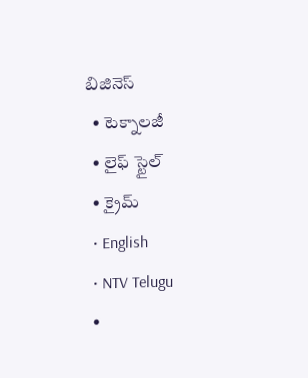బిజినెస్‌
  • టెక్నాలజీ
  • లైఫ్ స్టైల్
  • క్రైమ్
  • English
  • NTV Telugu
  •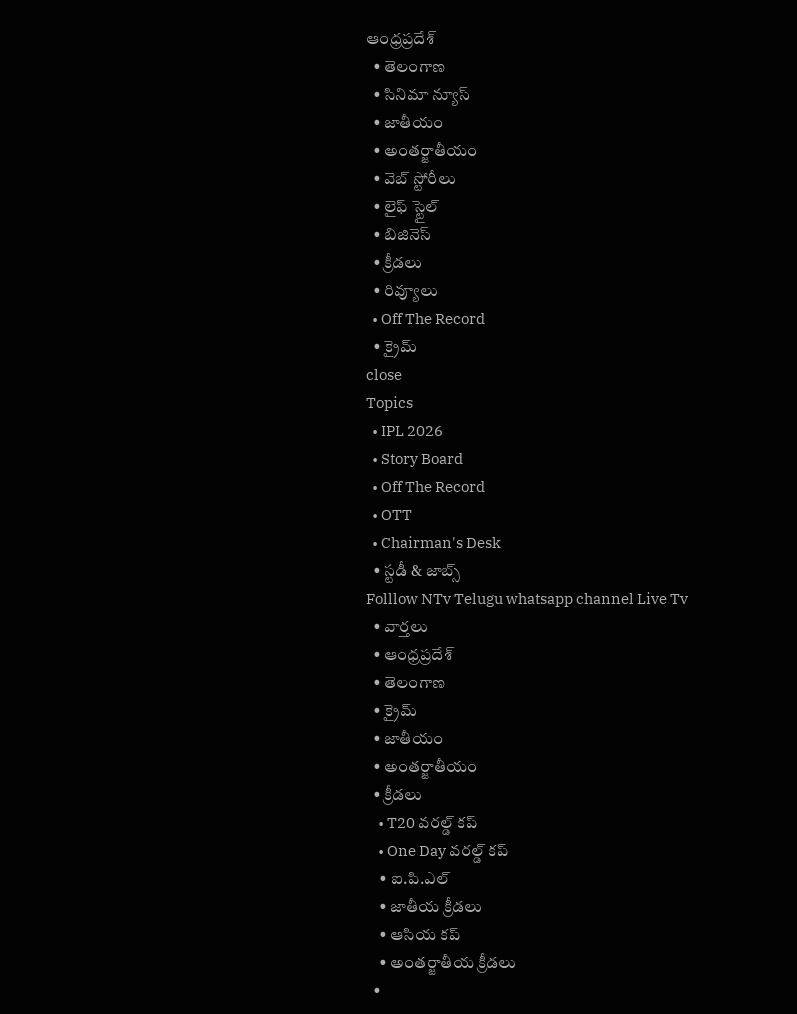ఆంధ్రప్రదేశ్
  • తెలంగాణ
  • సినిమా న్యూస్
  • జాతీయం
  • అంతర్జాతీయం
  • వెబ్ స్టోరీలు
  • లైఫ్ స్టైల్
  • బిజినెస్‌
  • క్రీడలు
  • రివ్యూలు
  • Off The Record
  • క్రైమ్
close
Topics
  • IPL 2026
  • Story Board
  • Off The Record
  • OTT
  • Chairman's Desk
  • స్టడీ & జాబ్స్
Folllow NTv Telugu whatsapp channel Live Tv
  • వార్తలు
  • ఆంధ్రప్రదేశ్
  • తెలంగాణ
  • క్రైమ్
  • జాతీయం
  • అంతర్జాతీయం
  • క్రీడలు
    • T20 వరల్డ్ కప్
    • One Day వరల్డ్ కప్
    • ఐ.పి.ఎల్
    • జాతీయ క్రీడలు
    • ఆసియ కప్
    • అంతర్జాతీయ క్రీడలు
  •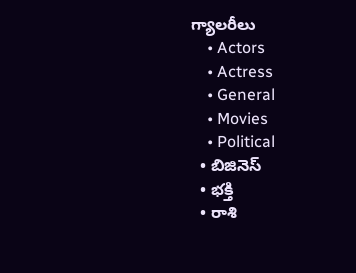గ్యాలరీలు
    • Actors
    • Actress
    • General
    • Movies
    • Political
  • బిజినెస్‌
  • భక్తి
  • రాశి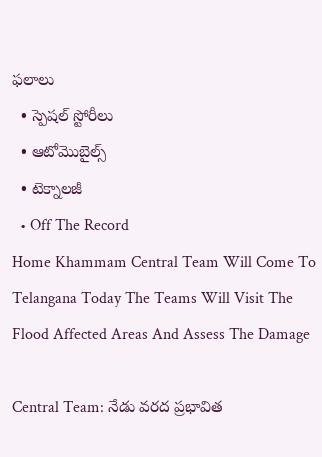ఫలాలు
  • స్పెషల్‌ స్టోరీలు
  • ఆటోమొబైల్స్
  • టెక్నాలజీ
  • Off The Record
Home Khammam Central Team Will Come To Telangana Today The Teams Will Visit The Flood Affected Areas And Assess The Damage

Central Team: నేడు వరద ప్రభావిత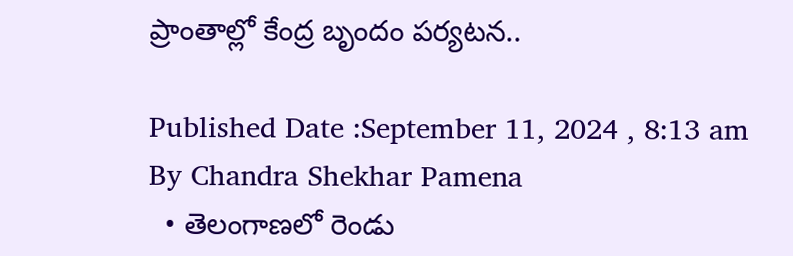ప్రాంతాల్లో కేంద్ర బృందం పర్యటన..

Published Date :September 11, 2024 , 8:13 am
By Chandra Shekhar Pamena
  • తెలంగాణలో రెండు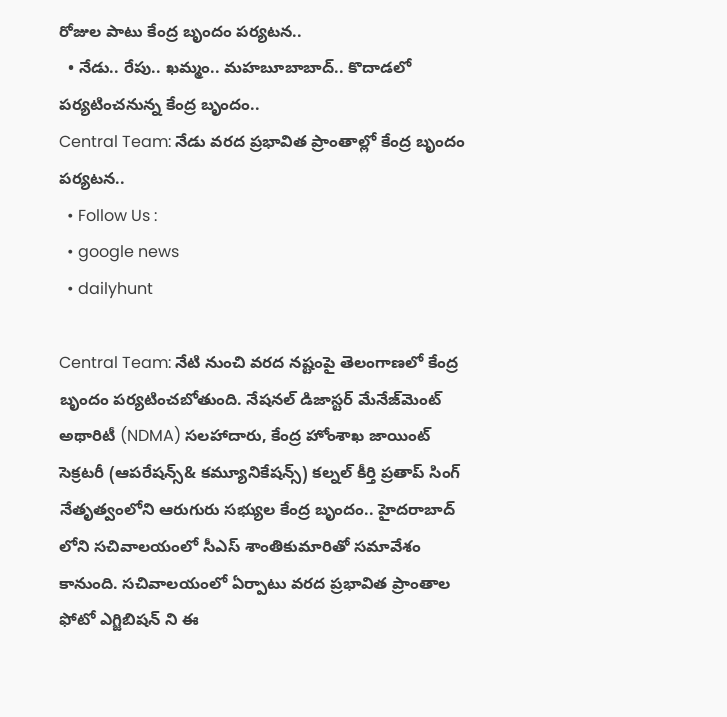రోజుల పాటు కేంద్ర బృందం పర్యటన..
  • నేడు.. రేపు.. ఖమ్మం.. మహబూబాబాద్.. కొదాడలో పర్యటించనున్న కేంద్ర బృందం..
Central Team: నేడు వరద ప్రభావిత ప్రాంతాల్లో కేంద్ర బృందం పర్యటన..
  • Follow Us :
  • google news
  • dailyhunt

Central Team: నేటి నుంచి వరద నష్టంపై తెలంగాణలో కేంద్ర బృందం పర్యటించబోతుంది. నేషనల్ డిజాస్టర్ మేనేజ్‌మెంట్ అథారిటీ (NDMA) సలహాదారు, కేంద్ర హోంశాఖ జాయింట్ సెక్రటరీ (ఆపరేషన్స్& కమ్యూనికేషన్స్) కల్నల్ కీర్తి ప్రతాప్ సింగ్ నేతృత్వంలోని ఆరుగురు సభ్యుల కేంద్ర బృందం.. హైదరాబాద్ లోని సచివాలయంలో సీఎస్ శాంతికుమారితో సమావేశం కానుంది. సచివాలయంలో ఏర్పాటు వరద ప్రభావిత ప్రాంతాల ఫోటో ఎగ్జిబిషన్ ని ఈ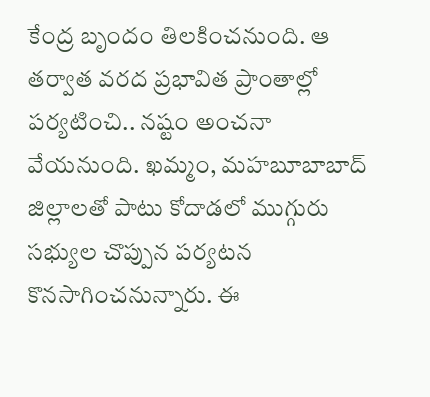కేంద్ర బృందం తిలకించనుంది. ఆ తర్వాత వరద ప్రభావిత ప్రాంతాల్లో పర్యటించి.. నష్టం అంచనా వేయనుంది. ఖమ్మం, మహబూబాబాద్ జిల్లాలతో పాటు కోదాడలో ముగ్గురు సభ్యుల చొప్పున పర్యటన కొనసాగించనున్నారు. ఈ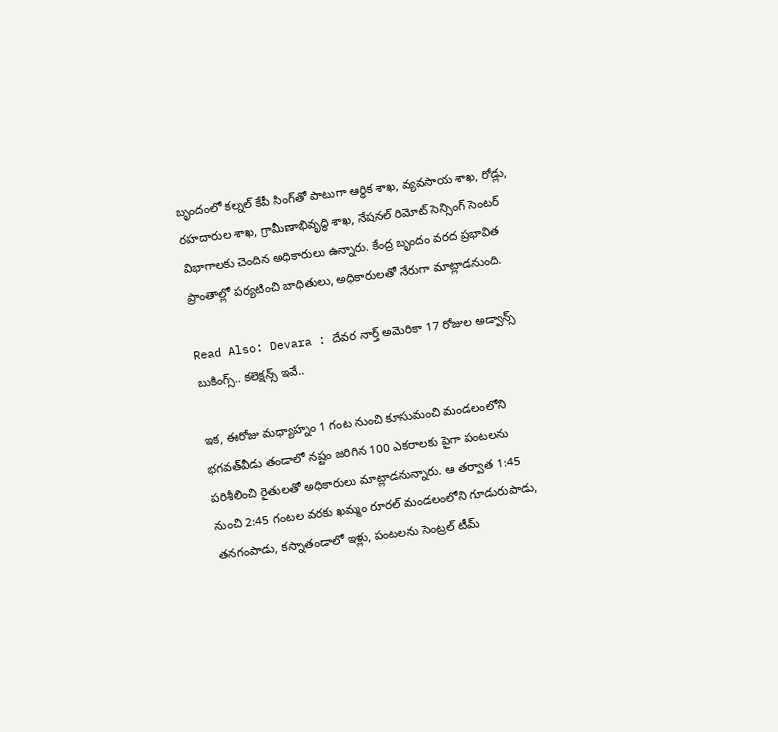బృందంలో కల్నల్ కేపీ సింగ్‌తో పాటుగా ఆర్థిక శాఖ, వ్యవసాయ శాఖ, రోడ్లు, రహదారుల శాఖ, గ్రామీణాభివృద్ధి శాఖ, నేషనల్ రిమోట్ సెన్సింగ్ సెంటర్ విభాగాలకు చెందిన అధికారులు ఉన్నారు. కేంద్ర బృందం వరద ప్రభావిత ప్రాంతాల్లో పర్యటించి బాధితులు, అధికారులతో నేరుగా మాట్లాడనుంది.

Read Also: Devara : దేవర నార్త్ అమెరికా 17 రోజుల అడ్వాన్స్ బుకింగ్స్.. కలెక్షన్స్ ఇవే..

ఇక, ఈరోజు మధ్యాహ్నం 1 గంట నుంచి కూసుమంచి మండలంలోని భగవత్‌వీడు తండాలో నష్టం జరిగిన 100 ఎకరాలకు పైగా పంటలను పరిశీలించి రైతులతో అధికారులు మాట్లాడనున్నారు. ఆ తర్వాత 1:45 నుంచి 2:45 గంటల వరకు ఖమ్మం రూరల్‌ మండలంలోని గూడురుపాడు, తనగంపాడు, కస్నాతండాలో ఇళ్లు, పంటలను సెంట్రల్ టీమ్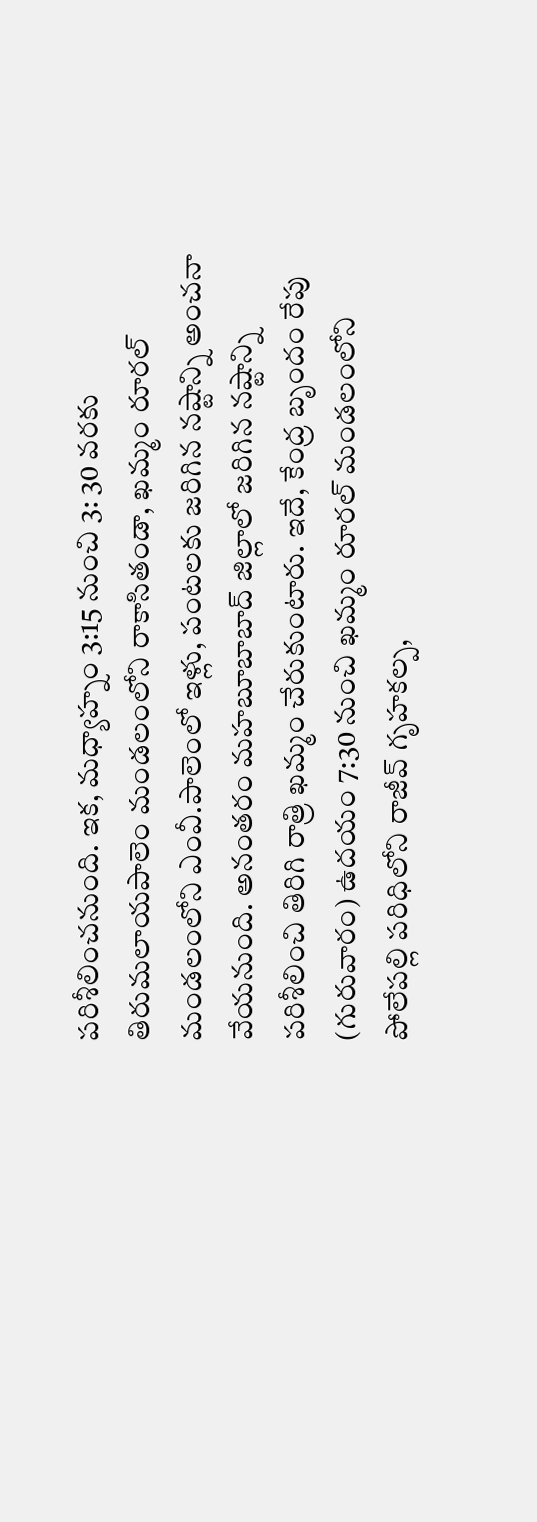పరిశీలించనుంది. ఇక, మధ్యాహ్నం 3:15 నుంచి 3: 30 వరకు తిరుమలాయపాలెం మండలంలోని రాకాసితండా, ఖమ్మం రూరల్‌ మండలంలోని ఎంవీ.పాలెంలో ఇళ్లు, పంటలకు జరిగిన నష్టాన్ని అంచనా వేయనుంది. అనంతరం మహబూబాబాద్‌ జిల్లాలో జరిగిన నష్టాన్ని పరిశీలించి తిరిగి రాత్రి ఖమ్మం చేరుకుంటారు. ఇదే, కేంద్ర బృందం రేపు (గురువారం) ఉదయం 7:30 నుంచి ఖమ్మం రూరల్‌ మండలంలోని పోలేపల్లి పరిధిలోని రాజీవ్‌ గృహకల్ప,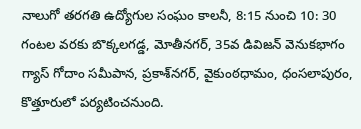నాలుగో తరగతి ఉద్యోగుల సంఘం కాలనీ, 8:15 నుంచి 10: 30 గంటల వరకు బొక్కలగడ్డ, మోతీనగర్‌, 35వ డివిజన్‌ వెనుకభాగం గ్యాస్‌ గోదాం సమీపాన, ప్రకాశ్‌నగర్‌, వైకుంఠధామం, ధంసలాపురం, కొత్తూరులో పర్యటించనుంది.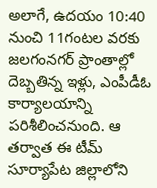అలాగే, ఉదయం 10:40 నుంచి 11గంటల వరకు జలగంనగర్‌ ప్రాంతాల్లో దెబ్బతిన్న ఇళ్లు, ఎంపీడీఓ కార్యాలయాన్ని పరిశీలించనుంది. ఆ తర్వాత ఈ టీమ్ సూర్యాపేట జిల్లాలోని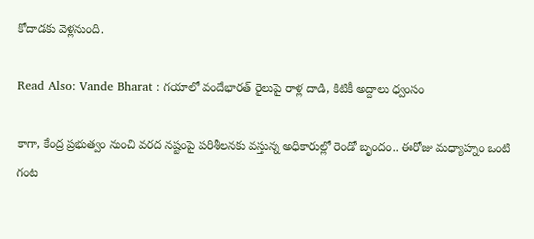కోదాడకు వెళ్లనుంది.

Read Also: Vande Bharat : గయాలో వందేభారత్ రైలుపై రాళ్ల దాడి, కిటికీ అద్దాలు ధ్వంసం

కాగా, కేంద్ర ప్రభుత్వం నుంచి వరద నష్టంపై పరిశీలనకు వస్తున్న అధికారుల్లో రెండో బృందం.. ఈరోజు మధ్యాహ్నం ఒంటి గంట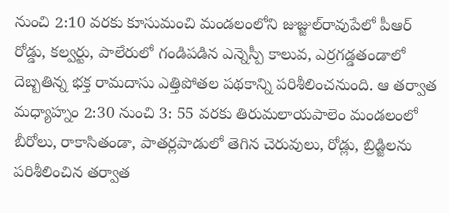నుంచి 2:10 వరకు కూసుమంచి మండలంలోని జుజ్జుల్‌రావుపేలో పీఆర్‌ రోడ్డు, కల్వర్టు, పాలేరులో గండిపడిన ఎన్నెస్పీ కాలువ, ఎర్రగడ్డతండాలో దెబ్బతిన్న భక్త రామదాసు ఎత్తిపోతల పథకాన్ని పరిశీలించనుంది. ఆ తర్వాత మధ్యాహ్నం 2:30 నుంచి 3: 55 వరకు తిరుమలాయపాలెం మండలంలో బీరోలు, రాకాసితండా, పాతర్లపాడులో తెగిన చెరువులు, రోడ్లు, బ్రిడ్జిలను పరిశీలించిన తర్వాత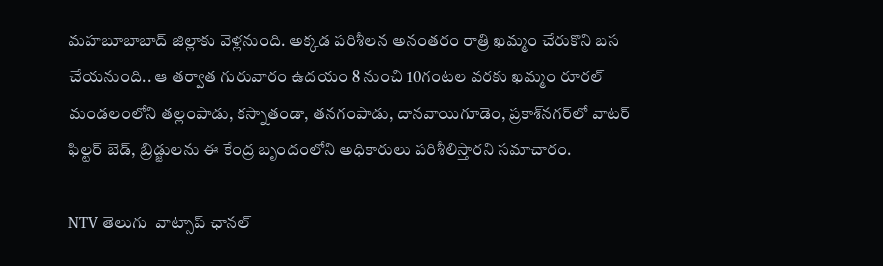మహబూబాబాద్‌ జిల్లాకు వెళ్లనుంది. అక్కడ పరిశీలన అనంతరం రాత్రి ఖమ్మం చేరుకొని బస చేయనుంది.. ఆ తర్వాత గురువారం ఉదయం 8 నుంచి 10గంటల వరకు ఖమ్మం రూరల్‌ మండలంలోని తల్లంపాడు, కస్నాతండా, తనగంపాడు, దానవాయిగూడెం, ప్రకాశ్‌నగర్‌లో వాటర్‌ ఫిల్టర్‌ బెడ్‌, బ్రిడ్జులను ఈ కేంద్ర బృందంలోని అధికారులు పరిశీలిస్తారని సమాచారం.

NTV తెలుగు  వాట్సాప్ ఛానల్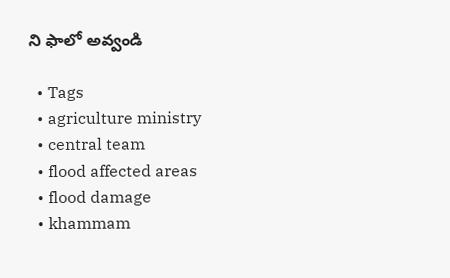ని ఫాలో అవ్వండి

  • Tags
  • agriculture ministry
  • central team
  • flood affected areas
  • flood damage
  • khammam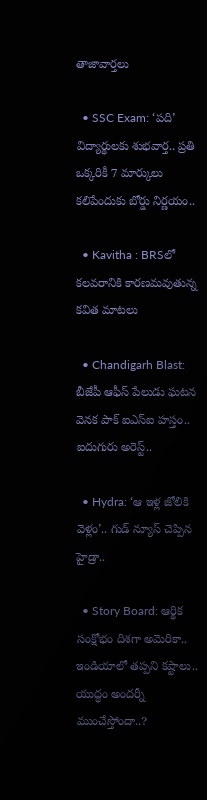తాజావార్తలు

  • SSC Exam: ‘పది’ విద్యార్థులకు శుభవార్త.. ప్రతి ఒక్కరికీ 7 మార్కులు కలిపేందుకు బోర్డు నిర్ణయం..

  • Kavitha : BRSలో కలవరానికి కారణమవుతున్న కవిత మాటలు

  • Chandigarh Blast: బీజేపీ ఆఫీస్ పేలుడు ఘటన వెనక పాక్ ఐఎస్ఐ హస్తం.. ఐదుగురు అరెస్ట్..

  • Hydra: ‘ఆ ఇళ్ల జోలికి వెళ్లం’.. గుడ్ న్యూస్ చెప్పిన హైడ్రా..

  • Story Board: ఆర్థిక సంక్షోభం దిశగా అమెరికా.. ఇండియాలో తప్పని కష్టాలు.. యుద్ధం అందర్నీ ముంచేస్తోందా..?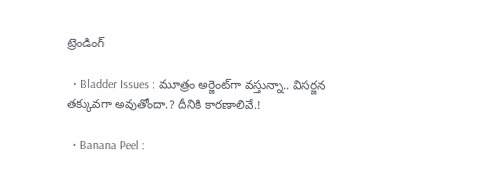ట్రెండింగ్‌

  • Bladder Issues : మూత్రం అర్జెంట్‌గా వస్తున్నా.. విసర్జన తక్కువగా అవుతోందా.? దీనికి కారణాలివే.!

  • Banana Peel :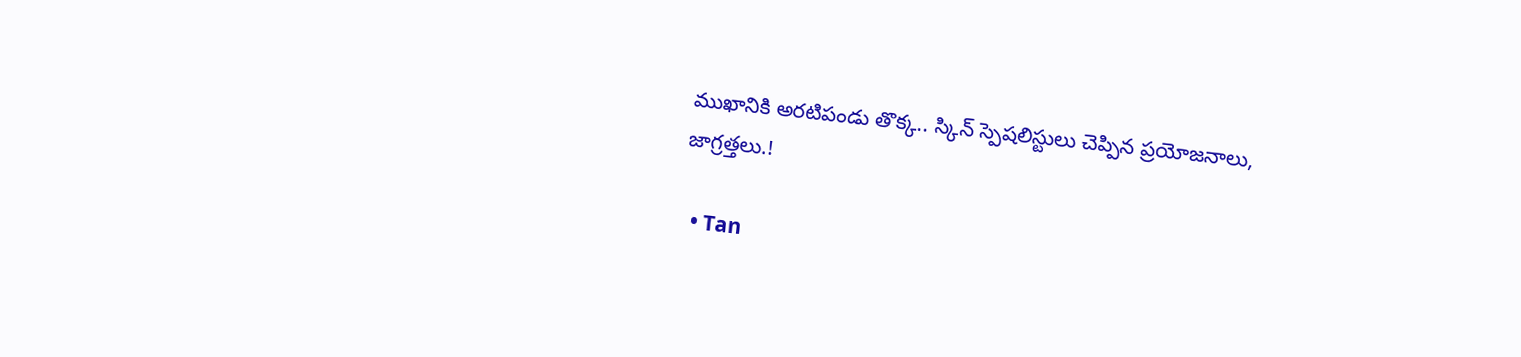ముఖానికి అరటిపండు తొక్క.. స్కిన్ స్పెషలిస్టులు చెప్పిన ప్రయోజనాలు, జాగ్రత్తలు.!

  • Tan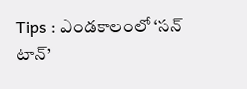Tips : ఎండకాలంలో ‘సన్ టాన్’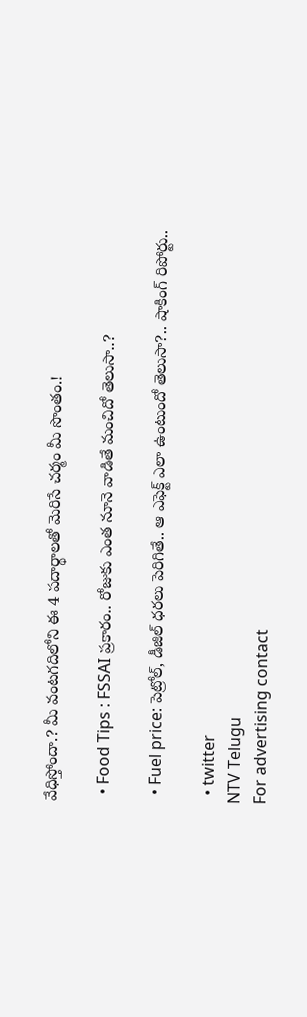వేధిస్తోందా.? మీ వంటగదిలోని ఈ 4 పదార్థాలతో మెరిసే చర్మం మీ సొంతం.!

  • Food Tips : FSSAI ప్రకారం.. రోజుకు ఎంత నూనె వాడితే మంచిదో తెలుసా..?

  • Fuel price: పెట్రోల్, డీజిల్ ధరలు పెరిగితే.. ఆ ఎఫెక్ట్‌ ఎలా ఉంటుందో తెలుసా?.. షాకింగ్ రిపోర్టు..

  • twitter
NTV Telugu
For advertising contact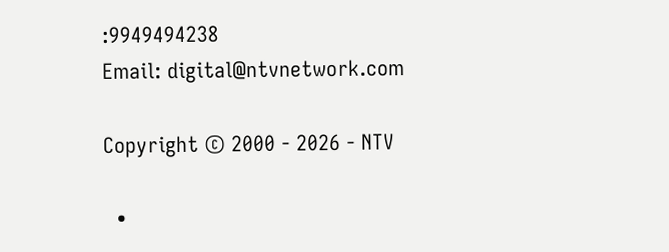:9949494238
Email: digital@ntvnetwork.com

Copyright © 2000 - 2026 - NTV

  •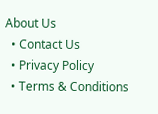About Us
  • Contact Us
  • Privacy Policy
  • Terms & Conditions